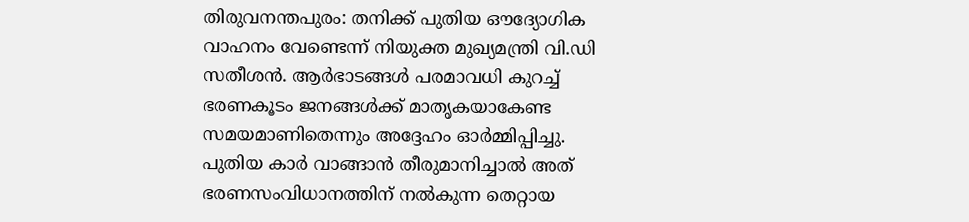തിരുവനന്തപുരം: തനിക്ക് പുതിയ ഔദ്യോഗിക വാഹനം വേണ്ടെന്ന് നിയുക്ത മുഖ്യമന്ത്രി വി.ഡി സതീശൻ. ആർഭാടങ്ങൾ പരമാവധി കുറച്ച് ഭരണകൂടം ജനങ്ങൾക്ക് മാതൃകയാകേണ്ട സമയമാണിതെന്നും അദ്ദേഹം ഓർമ്മിപ്പിച്ചു. പുതിയ കാർ വാങ്ങാൻ തീരുമാനിച്ചാൽ അത് ഭരണസംവിധാനത്തിന് നൽകുന്ന തെറ്റായ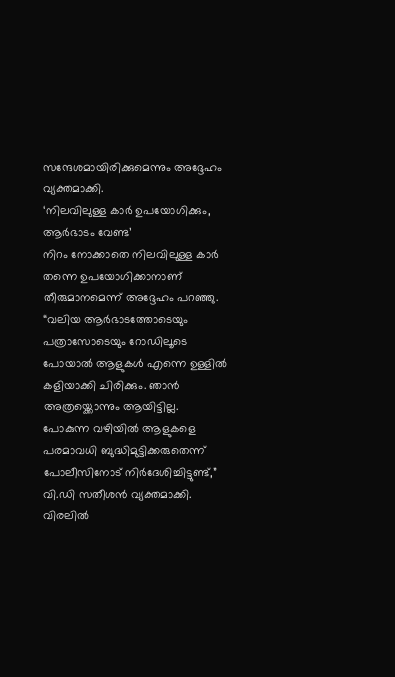സന്ദേശമായിരിക്കുമെന്നും അദ്ദേഹം വ്യക്തമാക്കി.
‘നിലവിലുള്ള കാർ ഉപയോഗിക്കും, ആർഭാടം വേണ്ട’
നിറം നോക്കാതെ നിലവിലുള്ള കാർ തന്നെ ഉപയോഗിക്കാനാണ് തീരുമാനമെന്ന് അദ്ദേഹം പറഞ്ഞു. “വലിയ ആർഭാടത്തോടെയും പത്രാസോടെയും റോഡിലൂടെ പോയാൽ ആളുകൾ എന്നെ ഉള്ളിൽ കളിയാക്കി ചിരിക്കും. ഞാൻ അത്രയ്ക്കൊന്നും ആയിട്ടില്ല. പോകുന്ന വഴിയിൽ ആളുകളെ പരമാവധി ബുദ്ധിമുട്ടിക്കരുതെന്ന് പോലീസിനോട് നിർദേശിച്ചിട്ടുണ്ട്,” വി.ഡി സതീശൻ വ്യക്തമാക്കി. വിരലിൽ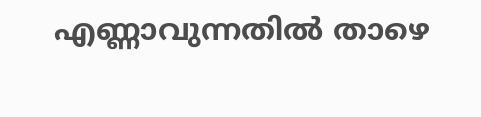എണ്ണാവുന്നതിൽ താഴെ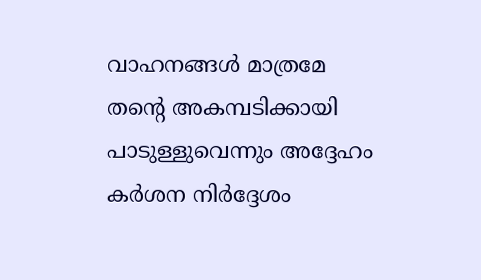വാഹനങ്ങൾ മാത്രമേ തന്റെ അകമ്പടിക്കായി പാടുള്ളുവെന്നും അദ്ദേഹം കർശന നിർദ്ദേശം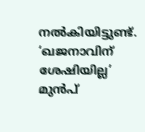നൽകിയിട്ടുണ്ട്.
‘ഖജനാവിന് ശേഷിയില്ല’
മുൻപ്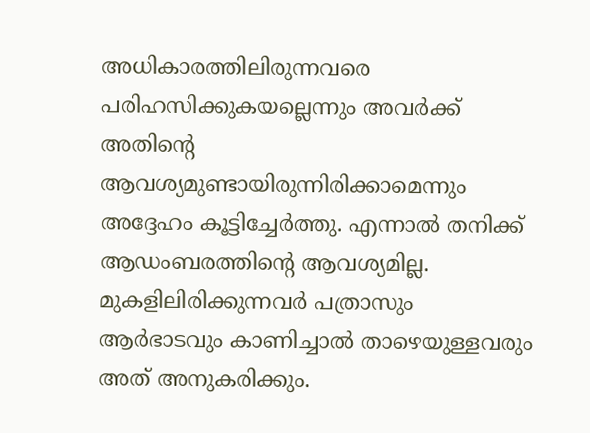അധികാരത്തിലിരുന്നവരെ പരിഹസിക്കുകയല്ലെന്നും അവർക്ക് അതിന്റെ ആവശ്യമുണ്ടായിരുന്നിരിക്കാമെന്നും അദ്ദേഹം കൂട്ടിച്ചേർത്തു. എന്നാൽ തനിക്ക് ആഡംബരത്തിന്റെ ആവശ്യമില്ല. മുകളിലിരിക്കുന്നവർ പത്രാസും ആർഭാടവും കാണിച്ചാൽ താഴെയുള്ളവരും അത് അനുകരിക്കും.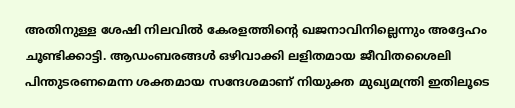അതിനുള്ള ശേഷി നിലവിൽ കേരളത്തിന്റെ ഖജനാവിനില്ലെന്നും അദ്ദേഹം ചൂണ്ടിക്കാട്ടി. ആഡംബരങ്ങൾ ഒഴിവാക്കി ലളിതമായ ജീവിതശൈലി പിന്തുടരണമെന്ന ശക്തമായ സന്ദേശമാണ് നിയുക്ത മുഖ്യമന്ത്രി ഇതിലൂടെ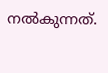നൽകുന്നത്.